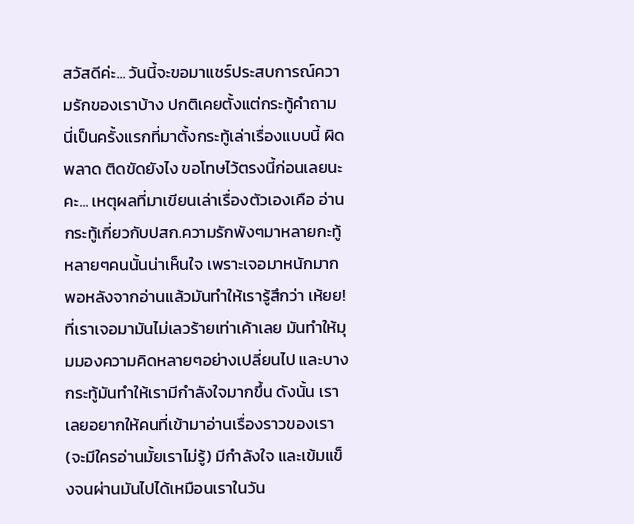สวัสดีค่ะ... วันนี้จะขอมาแชร์ประสบการณ์ความรักของเราบ้าง ปกติเคยตั้งแต่กระทู้คำถาม นี่เป็นครั้งแรกที่มาตั้งกระทู้เล่าเรื่องแบบนี้ ผิดพลาด ติดขัดยังไง ขอโทษไว้ตรงนี้ก่อนเลยนะคะ... เหตุผลที่มาเขียนเล่าเรื่องตัวเองเคือ อ่านกระทู้เกี่ยวกับปสก.ความรักพังๆมาหลายกะทู้ หลายๆคนนั้นน่าเห็นใจ เพราะเจอมาหนักมาก พอหลังจากอ่านแล้วมันทำให้เรารู้สึกว่า เห้ยย! ที่เราเจอมามันไม่เลวร้ายเท่าเค้าเลย มันทำให้มุมมองความคิดหลายๆอย่างเปลี่ยนไป และบางกระทู้มันทำให้เรามีกำลังใจมากขึ้น ดังนั้น เราเลยอยากให้คนที่เข้ามาอ่านเรื่องราวของเรา (จะมีใครอ่านมั้ยเราไม่รู้) มีกำลังใจ และเข้มแข็งจนผ่านมันไปได้เหมือนเราในวัน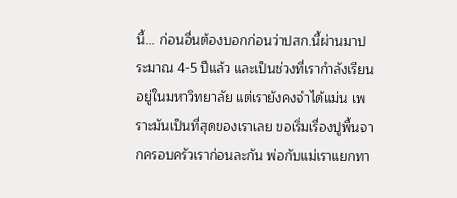นี้... ก่อนอื่นต้องบอกก่อนว่าปสก.นี้ผ่านมาประมาณ 4-5 ปีแล้ว และเป็นช่วงที่เรากำลังเรียนอยู่ในมหาวิทยาลัย แต่เรายังคงจำได้แม่น เพราะมันเป็นที่สุดของเราเลย ขอเริ่มเรื่องปูพื้นจากครอบครัวเราก่อนละกัน พ่อกับแม่เราแยกทา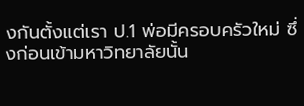งกันตั้งแต่เรา ป.1 พ่อมีครอบครัวใหม่ ซึ่งก่อนเข้ามหาวิทยาลัยนั้น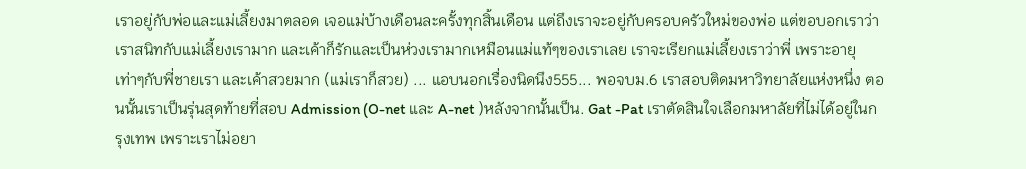เราอยู่กับพ่อและแม่เลี้ยงมาตลอด เจอแม่บ้างเดือนละครั้งทุกสิ้นเดือน แต่ถึงเราจะอยู่กับครอบครัวใหม่ของพ่อ แต่ขอบอกเราว่าเราสนิทกับแม่เลี้ยงเรามาก และเค้าก็รักและเป็นห่วงเรามากเหมือนแม่แท้ๆของเราเลย เราจะเรียกแม่เลี้ยงเราว่าพี่ เพราะอายุเท่าๆกับพี่ชายเรา และเค้าสวยมาก (แม่เราก็สวย) ... แอบนอกเรื่องนิดนึง555... พอจบม.6 เราสอบติดมหาวิทยาลัยแห่งหนึ่ง ตอนนั้นเราเป็นรุ่นสุดท้ายที่สอบ Admission (O-net และ A-net )หลังจากนั้นเป็น. Gat -Pat เราตัดสินใจเลือกมหาลัยที่ไม่ได้อยู่ในกรุงเทพ เพราะเราไม่อยา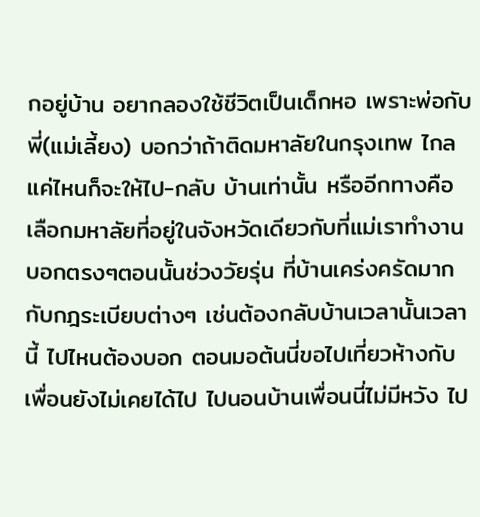กอยู่บ้าน อยากลองใช้ชีวิตเป็นเด็กหอ เพราะพ่อกับพี่(แม่เลี้ยง) บอกว่าถ้าติดมหาลัยในกรุงเทพ ไกลแค่ไหนก็จะให้ไป-กลับ บ้านเท่านั้น หรืออีกทางคือเลือกมหาลัยที่อยู่ในจังหวัดเดียวกับที่แม่เราทำงาน บอกตรงๆตอนนั้นช่วงวัยรุ่น ที่บ้านเคร่งครัดมากกับกฎระเบียบต่างๆ เช่นต้องกลับบ้านเวลานั้นเวลานี้ ไปไหนต้องบอก ตอนมอต้นนี่ขอไปเที่ยวห้างกับเพื่อนยังไม่เคยได้ไป ไปนอนบ้านเพื่อนนี่ไม่มีหวัง ไป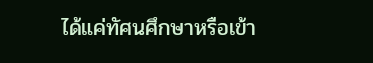ได้แค่ทัศนศึกษาหรือเข้า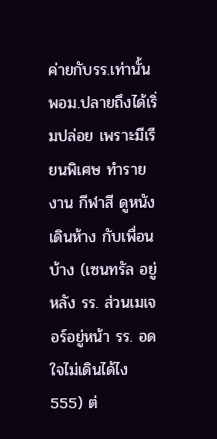ค่ายกับรร.เท่านั้น พอม.ปลายถึงได้เริ่มปล่อย เพราะมีเรียนพิเศษ ทำรายงาน กีฬาสี ดูหนัง เดินห้าง กับเพื่อนบ้าง (เซนทรัล อยู่หลัง รร. ส่วนเมเจอร์อยู่หน้า รร. อดใจไม่เดินได้ไง 555) ต่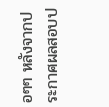อๆๆ หลังจากประกาศผลสอบป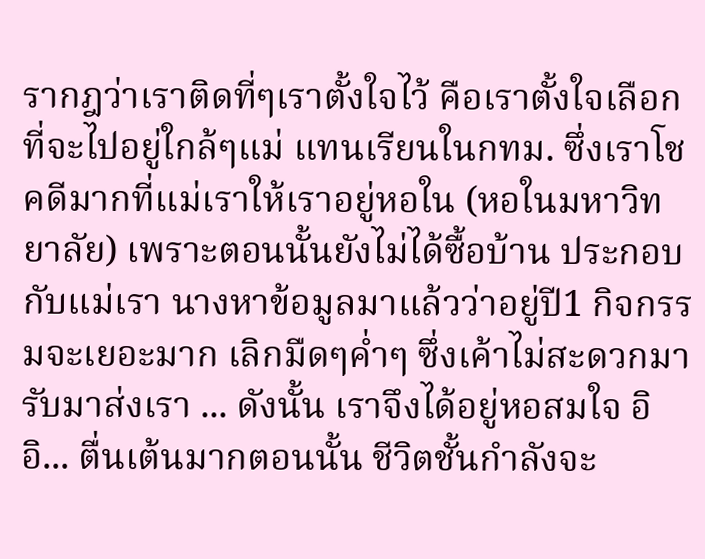รากฎว่าเราติดที่ๆเราตั้งใจไว้ คือเราตั้งใจเลือกที่จะไปอยู่ใกล้ๆแม่ แทนเรียนในกทม. ซึ่งเราโชคดีมากที่แม่เราให้เราอยู่หอใน (หอในมหาวิทยาลัย) เพราะตอนนั้นยังไม่ได้ซื้อบ้าน ประกอบกับแม่เรา นางหาข้อมูลมาแล้วว่าอยู่ปี1 กิจกรรมจะเยอะมาก เลิกมืดๆค่ำๆ ซึ่งเค้าไม่สะดวกมารับมาส่งเรา ... ดังนั้น เราจึงได้อยู่หอสมใจ อิอิ... ตื่นเต้นมากตอนนั้น ชีวิตชั้นกำลังจะ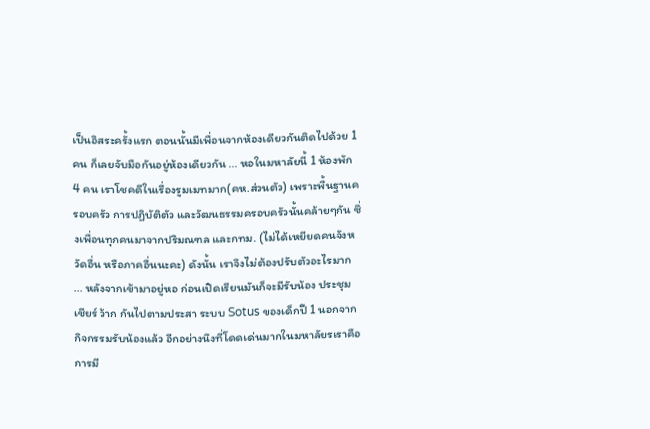เป็นอิสระครั้งแรก ตอนนั้นมีเพื่อนจากห้องเดียวกันติดไปด้วย 1 คน ก็เลยจับมือกันอยู่ห้องเดียวกัน ... หอในมหาลัยนี้ 1 ห้องพัก 4 คน เราโชคดีในเรื่องรูมเมทมาก(คห.ส่วนตัว) เพราะพื้นฐานครอบครัว การปฏิบัติตัว และวัฒนธรรมครอบครัวนั้นคล้ายๆกัน ซึ่งเพื่อนทุกคนมาจากปริมณฑล และกทม. (ไม่ได้เหยียดคนจังหวัดอื่น หรือภาคอื่นนะคะ) ดังนั้น เราจึงไม่ต้องปรับตัวอะไรมาก ... หลังจากเข้ามาอยู่หอ ก่อนเปิดเรียนมันก็จะมีรับน้อง ประชุมเชียร์ ว้าก กันไปตามประสา ระบบ Sotus ของเด็กปี 1 นอกจากกิจกรรมรับน้องแล้ว อีกอย่างนึงที่โดดเด่นมากในมหาลัยรเราคือการมี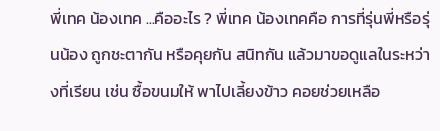พี่เทค น้องเทค ...คืออะไร ? พี่เทค น้องเทคคือ การที่รุ่นพี่หรือรุ่นน้อง ถูกชะตากัน หรือคุยกัน สนิทกัน แล้วมาขอดูแลในระหว่างที่เรียน เช่น ซื้อขนมให้ พาไปเลี้ยงข้าว คอยช่วยเหลือ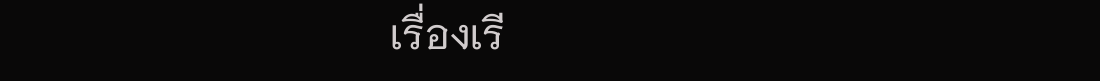เรื่องเรี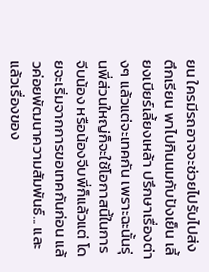ยน ใครมีรถอาจจะช่วยไปรับไปส่งตึกเรียน พาไปกินนมกับปังเย็น เลี้ยงเบียร์เลี้ยงเหล้า ปรึกษาเรื่องต่างๆ แล้วแต่จะเทคกัน เพราะฉะนั้นรุ่นพี่ส่วนใหญ่ก็จะใช้โอกาสนี้ในการจีบน้อง หรือน้องจีบพี่ก็แล้วแต่ โดยจะเริ่มจากการขอเทคกันก่อน แล้วค่อยพัฒนาความสัมพันธ์... และแล้วเรื่องของ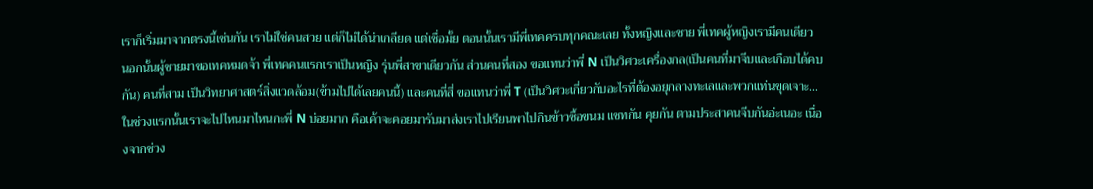เราก็เริ่มมาจากตรงนี้เช่นกัน เราไม่ใช่คนสวย แต่ก็ไม่ได้น่าเกลียด แต่เชื่อมั้ย ตอนนั้นเรามีพี่เทคครบทุกคณะเลย ทั้งหญิงและชาย พี่เทคผู้หญิงเรามีคนเดียว นอกนั้นผู้ชายมาขอเทคหมดจ้า พี่เทคคนแรกเราเป็นหญิง รุ่นพี่สาขาเดียวกัน ส่วนคนที่สอง ขอแทนว่าพี่ N เป็นวิศวะเครื่องกล(เป็นคนที่มาจีบและเกือบได้คบกัน) คนที่สาม เป็นวิทยาศาสตร์สิ่งแวดล้อม(ข้ามไปได้เลยคนนี้) และคนที่สี่ ขอแทนว่าพี่ T (เป็นวิศวะเกี่ยวกับอะไรที่ต้องอยุกลางทะเลและพวกแท่นขุดเจาะ...ในช่วงแรกนั้นเราจะไปไหนมาไหนกะพี่ N บ่อยมาก คือเค้าจะคอยมารับมาส่งเราไปเรียนพาไปกินข้าวซื้อขนม แชทกัน คุยกัน ตามประสาคนจีบกันอ่ะเนอะ เนื่องจากช่วง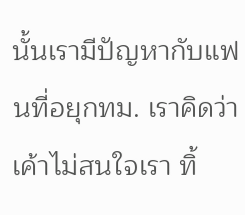นั้นเรามีปัญหากับแฟนที่อยุกทม. เราคิดว่าเค้าไม่สนใจเรา ทิ้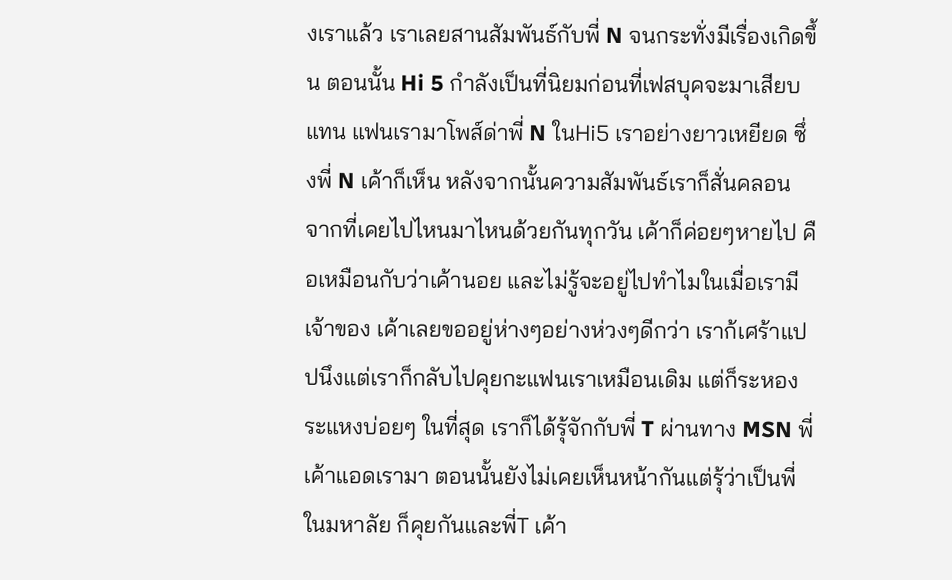งเราแล้ว เราเลยสานสัมพันธ์กับพี่ N จนกระทั่งมีเรื่องเกิดขึ้น ตอนนั้น Hi 5 กำลังเป็นที่นิยมก่อนที่เฟสบุคจะมาเสียบแทน แฟนเรามาโพส์ด่าพี่ N ในHi5 เราอย่างยาวเหยียด ซึ่งพี่ N เค้าก็เห็น หลังจากนั้นความสัมพันธ์เราก็สั่นคลอน จากที่เคยไปไหนมาไหนด้วยกันทุกวัน เค้าก็ค่อยๆหายไป คือเหมือนกับว่าเค้านอย และไม่รู้จะอยู่ไปทำไมในเมื่อเรามีเจ้าของ เค้าเลยขออยู่ห่างๆอย่างห่วงๆดีกว่า เราก้เศร้าแปปนึงแต่เราก็กลับไปคุยกะแฟนเราเหมือนเดิม แต่ก็ระหองระแหงบ่อยๆ ในที่สุด เราก็ได้รุ้จักกับพี่ T ผ่านทาง MSN พี่เค้าแอดเรามา ตอนนั้นยังไม่เคยเห็นหน้ากันแต่รุ้ว่าเป็นพี่ในมหาลัย ก็คุยกันและพี่T เค้า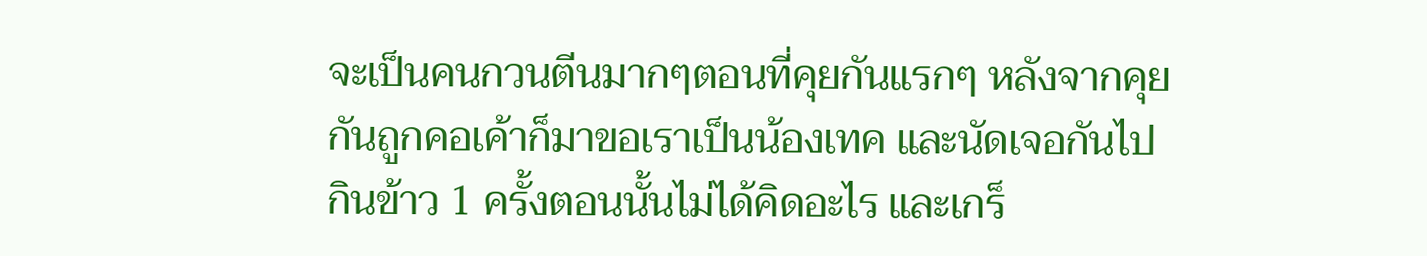จะเป็นคนกวนตีนมากๆตอนที่คุยกันแรกๆ หลังจากคุยกันถูกคอเค้าก็มาขอเราเป็นน้องเทค และนัดเจอกันไปกินข้าว 1 ครั้งตอนนั้นไม่ได้คิดอะไร และเกร็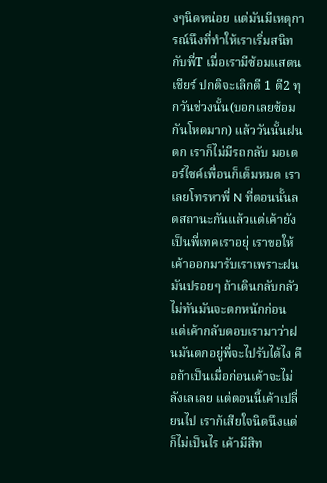งๆนิดหน่อย แต่มันมีเหตุการณ์นึงที่ทำให้เราเริ่มสนิทกับพี่T เมื่อเรามีซ้อมแสตนเชียร์ ปกติจะเลิกตี 1 ตี2 ทุกวันช่วงนั้น(บอกเลยซ้อมกันโหดมาก) แล้ววันนั้นฝนตก เราก็ไม่มีรถกลับ มอเตอร์ไซค์เพื่อนก็เต็มหมด เราเลยโทรหาพี่ N ที่ตอนนั้นลดสถานะกันแล้วแต่เค้ายังเป็นพี่เทคเราอยุ่ เราขอให้เค้าออกมารับเราเพราะฝนมันปรอยๆ ถ้าเดินกลับกลัวไม่ทันมันจะตกหนักก่อน แต่เค้ากลับตอบเรามาว่าฝนมันตกอยู่พี่จะไปรับได้ไง คือถ้าเป็นเมื่อก่อนเค้าจะไม่ลังเลเลย แต่ตอนนี้เค้าเปลี่ยนไป เราก้เสียใจนิดนึงแต่ก็ไม่เป็นไร เค้ามีสิท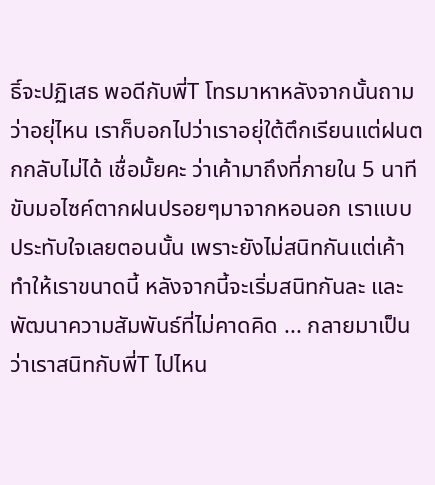ธิ์จะปฏิเสธ พอดีกับพี่T โทรมาหาหลังจากนั้นถามว่าอยุ่ไหน เราก็บอกไปว่าเราอยุ่ใต้ตึกเรียนแต่ฝนตกกลับไม่ได้ เชื่อมั้ยคะ ว่าเค้ามาถึงที่ภายใน 5 นาที ขับมอไซค์ตากฝนปรอยๆมาจากหอนอก เราแบบประทับใจเลยตอนนั้น เพราะยังไม่สนิทกันแต่เค้าทำให้เราขนาดนี้ หลังจากนี้จะเริ่มสนิทกันละ และพัฒนาความสัมพันธ์ที่ไม่คาดคิด ... กลายมาเป็นว่าเราสนิทกับพี่T ไปไหน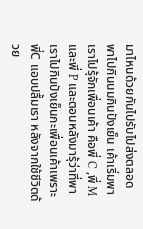มาไหนด้วยกันไปรับไปส่งตลอด พาไปกินนมกินปังเย็น เค้าเริ่มพาเราไปรุ้จักเพื่อนเค้า คือพี่ C ,พี่ M และพี่ P และตอนหลังมารุ้ว่าที่พาเราไปกินปังเย็นกะเพื่อนเค้าเพราะพี่C แอบปลื้มเรา หลังจากใช้ชีวิตด้วย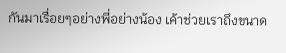กันมาเรื่อยๆอย่างพี่อย่างน้อง เค้าช่วยเราถึงขนาด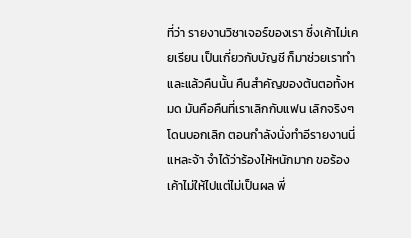ที่ว่า รายงานวิชาเจอร์ของเรา ซึ่งเค้าไม่เคยเรียน เป็นเกี่ยวกับบัญชี ก็มาช่วยเราทำ และแล้วคืนนั้น คืนสำคัญของต้นตอทั้งหมด มันคือคืนที่เราเลิกกับแฟน เลิกจริงๆ โดนบอกเลิก ตอนกำลังนั่งทำอีรายงานนี่แหละจ้า จำได้ว่าร้องไห้หนักมาก ขอร้องเค้าไม่ให้ไปแต่ไม่เป็นผล พี่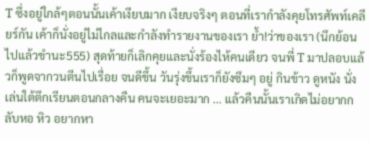T ซึ่งอยู่ใกล้ๆตอนนั้นเค้าเงียบมาก เงียบจริงๆ ตอนที่เรากำลังคุยโทรศัพท์เคลียร์กัน เค้าก็นั่งอยู่ไม่ไกลและกำลังทำรายงานของเรา ย้ำ!ว่าของเรา (นึกย้อนไปแล้วขำนะ555) สุดท้ายก็เลิกคุยและนั่งร้องไห้คนเดียว จนพี่ T มาปลอบแล้วก็พูดจากวนตีนไปเรื่อย จนดีขึ้น วันรุ่งขึ้นเราก็ยังซึมๆ อยู่ กินข้าว ดูหนัง นั่งเล่นใต้ตึกเรียนตอนกลางคืน คนจะเยอะมาก ... แล้วคืนนั้นเราเกิดไม่อยากกลับหอ หิว อยากหา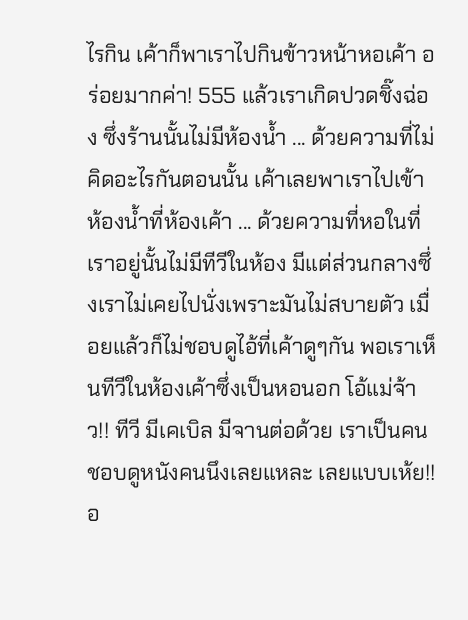ไรกิน เค้าก็พาเราไปกินข้าวหน้าหอเค้า อร่อยมากค่า! 555 แล้วเราเกิดปวดชิ๊งฉ่อง ซึ่งร้านนั้นไม่มีห้องน้ำ ... ด้วยความที่ไม่คิดอะไรกันตอนนั้น เค้าเลยพาเราไปเข้าห้องน้ำที่ห้องเค้า ... ด้วยความที่หอในที่เราอยู่นั้นไม่มีทีวีในห้อง มีแต่ส่วนกลางซึ่งเราไม่เคยไปนั่งเพราะมันไม่สบายตัว เมื่อยแล้วก็ไม่ชอบดูไอ้ที่เค้าดูๆกัน พอเราเห็นทีวีในห้องเค้าซึ่งเป็นหอนอก โอ้แม่จ้าว!! ทีวี มีเคเบิล มีจานต่อด้วย เราเป็นคนชอบดูหนังคนนึงเลยแหละ เลยแบบเห้ย!! อ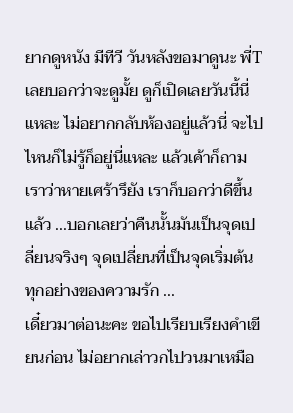ยากดูหนัง มีทีวี วันหลังขอมาดูนะ พี่T เลยบอกว่าจะดูมั้ย ดูก็เปิดเลยวันนี้นี่แหละ ไม่อยากกลับห้องอยู่แล้วนี่ จะไปไหนก็ไม่รู้ก็อยู่นี่แหละ แล้วเค้าก็ถามเราว่าหายเศร้ารึยัง เราก็บอกว่าดีขึ้นแล้ว ...บอกเลยว่าคืนนั้นมันเป็นจุดเปลี่ยนจริงๆ จุดเปลี่ยนที่เป็นจุดเริ่มต้นทุกอย่างของความรัก ...
เดี๋ยวมาต่อนะคะ ขอไปเรียบเรียงคำเขียนก่อน ไม่อยากเล่าวกไปวนมาเหมือ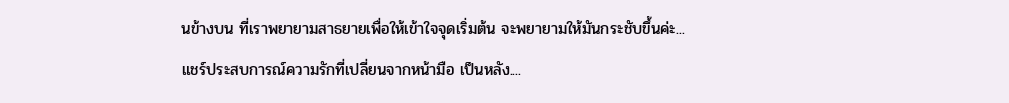นข้างบน ที่เราพยายามสาธยายเพื่อให้เข้าใจจุดเริ่มต้น จะพยายามให้มันกระชับขึ้นค่ะ...
แชร์ประสบการณ์ความรักที่เปลี่ยนจากหน้ามือ เป็นหลัง....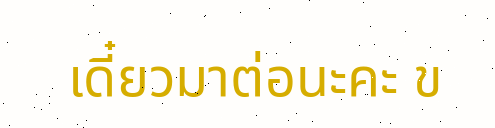เดี๋ยวมาต่อนะคะ ข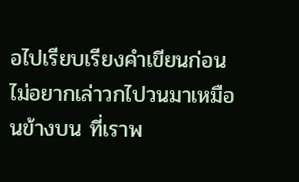อไปเรียบเรียงคำเขียนก่อน ไม่อยากเล่าวกไปวนมาเหมือนข้างบน ที่เราพ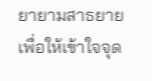ยายามสาธยายเพื่อให้เข้าใจจุด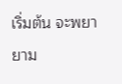เริ่มต้น จะพยายาม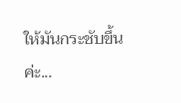ให้มันกระชับขึ้นค่ะ...